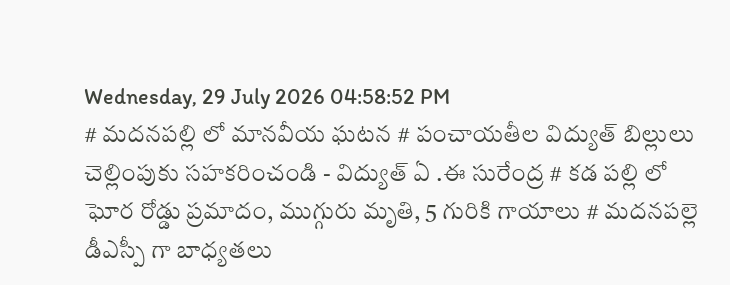Wednesday, 29 July 2026 04:58:52 PM
# మదనపల్లి లో మానవీయ ఘటన # పంచాయతీల విద్యుత్ బిల్లులు చెల్లింపుకు సహకరించండి - విద్యుత్ ఏ .ఈ సురేంద్ర # కడ పల్లి లో ఘోర రోడ్డు ప్రమాదం, ముగ్గురు మృతి, 5 గురికి గాయాలు # మదనపల్లె డీఎస్పీ గా బాధ్యతలు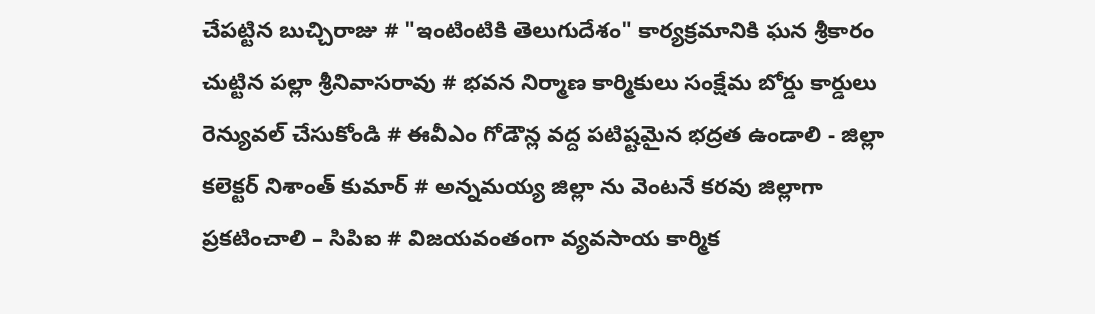చేపట్టిన బుచ్చిరాజు # "ఇంటింటికి తెలుగుదేశం" కార్యక్రమానికి ఘన శ్రీకారం చుట్టిన పల్లా శ్రీనివాసరావు # భవన నిర్మాణ కార్మికులు సంక్షేమ బోర్డు కార్డులు రెన్యువల్ చేసుకోండి # ఈవీఎం గోడౌన్ల వద్ద పటిష్టమైన భద్రత ఉండాలి - జిల్లా కలెక్టర్ నిశాంత్ కుమార్ # అన్నమయ్య జిల్లా ను వెంటనే కరవు జిల్లాగా ప్రకటించాలి – సిపిఐ # విజయవంతంగా వ్యవసాయ కార్మిక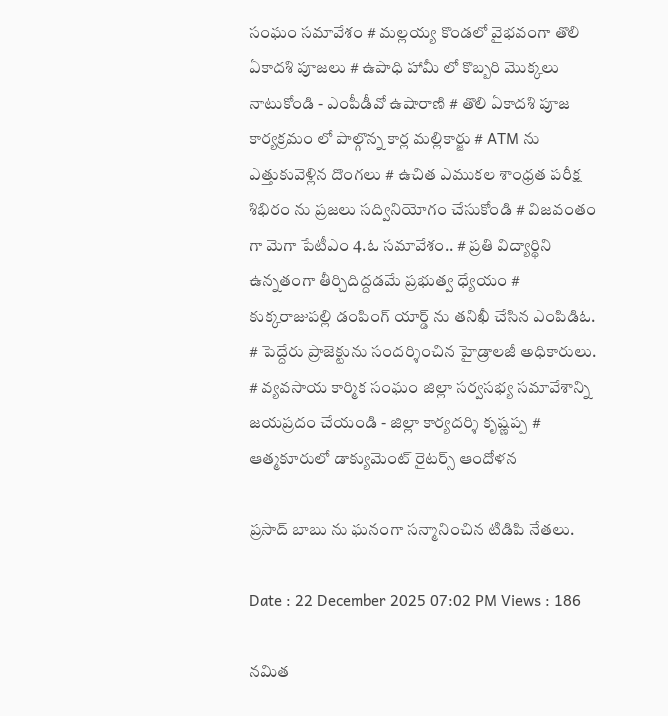సంఘం సమావేశం # మల్లయ్య కొండలో వైభవంగా తొలి ఏకాదశి పూజలు # ఉపాధి హామీ లో కొబ్బరి మొక్కలు నాటుకోండి - ఎంపీడీవో ఉషారాణి # తొలి ఏకాదశి పూజ కార్యక్రమం లో పాల్గొన్న కార్ల మల్లికార్జు # ATM ను ఎత్తుకువెళ్లిన దొంగలు # ఉచిత ఎముకల శాంధ్రత పరీక్ష శిభిరం ను ప్రజలు సద్వినియోగం చేసుకోండి # విజవంతం గా మెగా పేటీఎం 4.ఓ సమావేశం.. # ప్రతి విద్యార్థిని ఉన్నతంగా తీర్చిదిద్దడమే ప్రభుత్వ ధ్యేయం # కుక్కరాజుపల్లి డంపింగ్ యార్డ్ ను తనిఖీ చేసిన ఎంపిడిఓ. # పెద్దేరు ప్రాజెక్టును సందర్శించిన హైడ్రాలజీ అధికారులు. # వ్యవసాయ కార్మిక సంఘం జిల్లా సర్వసభ్య సమావేశాన్ని జయప్రదం చేయండి - జిల్లా కార్యదర్శి కృష్ణప్ప # ఆత్మకూరులో డాక్యుమెంట్ రైటర్స్ ఆందోళన

ప్రసాద్ బాబు ను ఘనంగా సన్మానించిన టిడిపి నేతలు.

Date : 22 December 2025 07:02 PM Views : 186

నమిత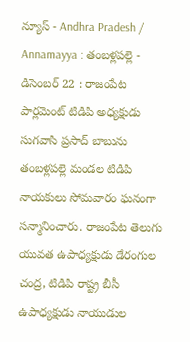న్యూస్ - Andhra Pradesh / Annamayya : తంబళ్లపల్లె - డిసెంబర్ 22 : రాజంపేట పార్లమెంట్ టిడిపి అధ్యక్షుడు సుగవాసి ప్రసాద్ బాబును తంబళ్లపల్లె మండల టిడిపి నాయకులు సోమవారం ఘనంగా సన్మానించారు. రాజంపేట తెలుగు యువత ఉపాధ్యక్షుడు డేరంగుల చంద్ర, టిడిపి రాష్ట్ర బీసీ ఉపాధ్యక్షుడు నాయుడుల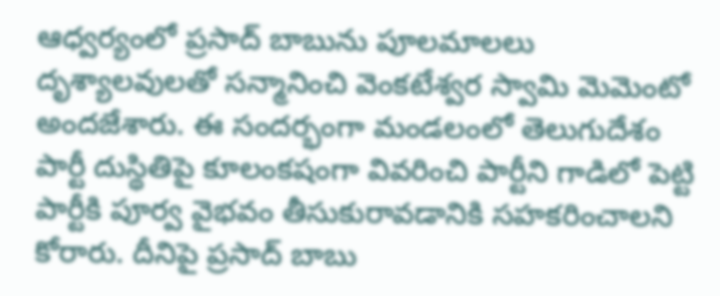ఆధ్వర్యంలో ప్రసాద్ బాబును పూలమాలలు దృశ్యాలవులతో సన్మానించి వెంకటేశ్వర స్వామి మెమెంటో అందజేశారు. ఈ సందర్భంగా మండలంలో తెలుగుదేశం పార్టీ దుస్థితిపై కూలంకషంగా వివరించి పార్టీని గాడిలో పెట్టి పార్టీకి పూర్వ వైభవం తీసుకురావడానికి సహకరించాలని కోరారు. దీనిపై ప్రసాద్ బాబు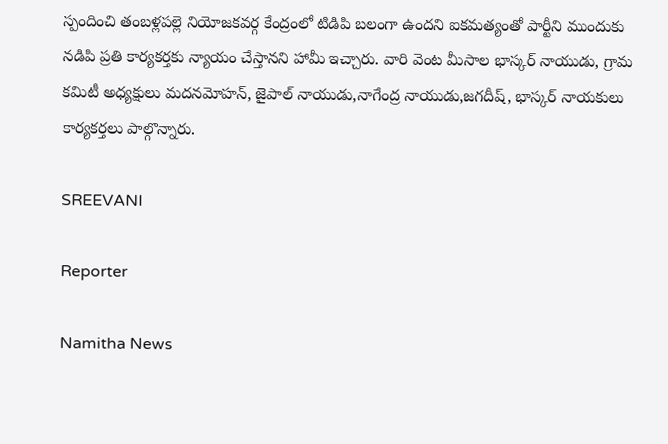స్పందించి తంబళ్లపల్లె నియోజకవర్గ కేంద్రంలో టిడిపి బలంగా ఉందని ఐకమత్యంతో పార్టీని ముందుకు నడిపి ప్రతి కార్యకర్తకు న్యాయం చేస్తానని హామీ ఇచ్చారు. వారి వెంట మీసాల భాస్కర్ నాయుడు, గ్రామ కమిటీ అధ్యక్షులు మదనమోహన్, జైపాల్ నాయుడు,నాగేంద్ర నాయుడు,జగదీష్, భాస్కర్ నాయకులు కార్యకర్తలు పాల్గొన్నారు.

SREEVANI

Reporter

Namitha News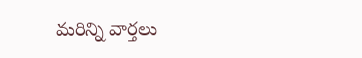మరిన్ని వార్తలు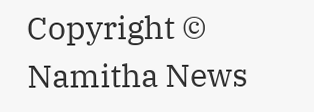Copyright © Namitha News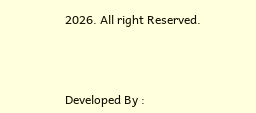2026. All right Reserved.



Developed By :